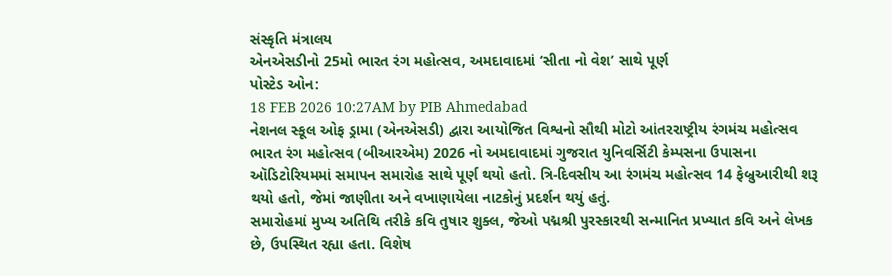સંસ્કૃતિ મંત્રાલય
એનએસડીનો 25મો ભારત રંગ મહોત્સવ, અમદાવાદમાં ‘સીતા નો વેશ’ સાથે પૂર્ણ
પોસ્ટેડ ઓન:
18 FEB 2026 10:27AM by PIB Ahmedabad
નેશનલ સ્કૂલ ઓફ ડ્રામા (એનએસડી) દ્વારા આયોજિત વિશ્વનો સૌથી મોટો આંતરરાષ્ટ્રીય રંગમંચ મહોત્સવ ભારત રંગ મહોત્સવ (બીઆરએમ) 2026 નો અમદાવાદમાં ગુજરાત યુનિવર્સિટી કેમ્પસના ઉપાસના ઑડિટોરિયમમાં સમાપન સમારોહ સાથે પૂર્ણ થયો હતો. ત્રિ-દિવસીય આ રંગમંચ મહોત્સવ 14 ફેબ્રુઆરીથી શરૂ થયો હતો, જેમાં જાણીતા અને વખાણાયેલા નાટકોનું પ્રદર્શન થયું હતું.
સમારોહમાં મુખ્ય અતિથિ તરીકે કવિ તુષાર શુક્લ, જેઓ પદ્મશ્રી પુરસ્કારથી સન્માનિત પ્રખ્યાત કવિ અને લેખક છે, ઉપસ્થિત રહ્યા હતા. વિશેષ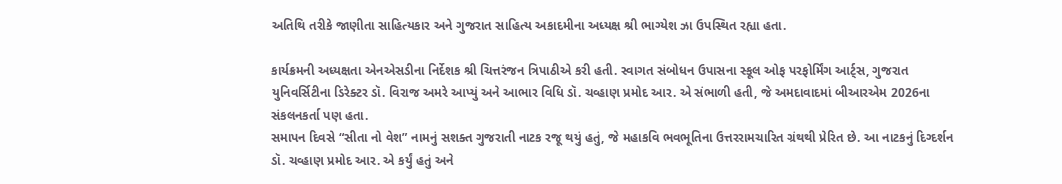અતિથિ તરીકે જાણીતા સાહિત્યકાર અને ગુજરાત સાહિત્ય અકાદમીના અધ્યક્ષ શ્રી ભાગ્યેશ ઝા ઉપસ્થિત રહ્યા હતા.

કાર્યક્રમની અધ્યક્ષતા એનએસડીના નિર્દેશક શ્રી ચિત્તરંજન ત્રિપાઠીએ કરી હતી. સ્વાગત સંબોધન ઉપાસના સ્કૂલ ઓફ પરફોર્મિંગ આર્ટ્સ, ગુજરાત યુનિવર્સિટીના ડિરેક્ટર ડૉ. વિરાજ અમરે આપ્યું અને આભાર વિધિ ડૉ. ચવ્હાણ પ્રમોદ આર. એ સંભાળી હતી, જે અમદાવાદમાં બીઆરએમ 2026ના સંકલનકર્તા પણ હતા.
સમાપન દિવસે “સીતા નો વેશ” નામનું સશક્ત ગુજરાતી નાટક રજૂ થયું હતું, જે મહાકવિ ભવભૂતિના ઉત્તરરામચારિત ગ્રંથથી પ્રેરિત છે. આ નાટકનું દિગ્દર્શન ડૉ. ચવ્હાણ પ્રમોદ આર. એ કર્યું હતું અને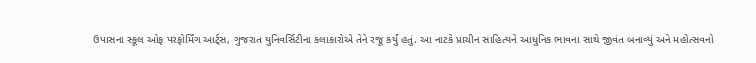ઉપાસના સ્કૂલ ઓફ પરફોર્મિંગ આર્ટ્સ, ગુજરાત યુનિવર્સિટીના કલાકારોએ તેને રજૂ કર્યું હતું. આ નાટકે પ્રાચીન સાહિત્યને આધુનિક ભાવના સાથે જીવંત બનાવ્યું અને મહોત્સવનો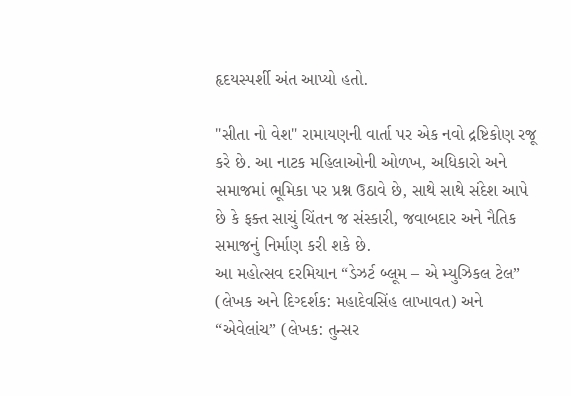હૃદયસ્પર્શી અંત આપ્યો હતો.

"સીતા નો વેશ" રામાયણની વાર્તા પર એક નવો દ્રષ્ટિકોણ રજૂ કરે છે. આ નાટક મહિલાઓની ઓળખ, અધિકારો અને સમાજમાં ભૂમિકા પર પ્રશ્ન ઉઠાવે છે, સાથે સાથે સંદેશ આપે છે કે ફક્ત સાચું ચિંતન જ સંસ્કારી, જવાબદાર અને નૈતિક સમાજનું નિર્માણ કરી શકે છે.
આ મહોત્સવ દરમિયાન “ડેઝર્ટ બ્લૂમ – એ મ્યુઝિકલ ટેલ” (લેખક અને દિગ્દર્શક: મહાદેવસિંહ લાખાવત) અને “એવેલાંચ” (લેખક: તુન્સર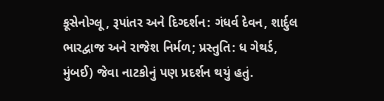કૂસેનોગ્લૂ, રૂપાંતર અને દિગ્દર્શન: ગંધર્વ દેવન, શાર્દુલ ભારદ્વાજ અને રાજેશ નિર્મળ; પ્રસ્તુતિ: ધ ગેથર્ડ, મુંબઈ) જેવા નાટકોનું પણ પ્રદર્શન થયું હતું.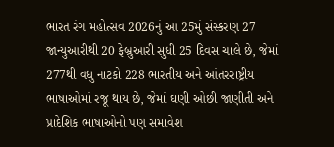ભારત રંગ મહોત્સવ 2026નું આ 25મું સંસ્કરણ 27 જાન્યુઆરીથી 20 ફેબ્રુઆરી સુધી 25 દિવસ ચાલે છે, જેમાં 277થી વધુ નાટકો 228 ભારતીય અને આંતરરાષ્ટ્રીય ભાષાઓમાં રજૂ થાય છે, જેમાં ઘણી ઓછી જાણીતી અને પ્રાદેશિક ભાષાઓનો પણ સમાવેશ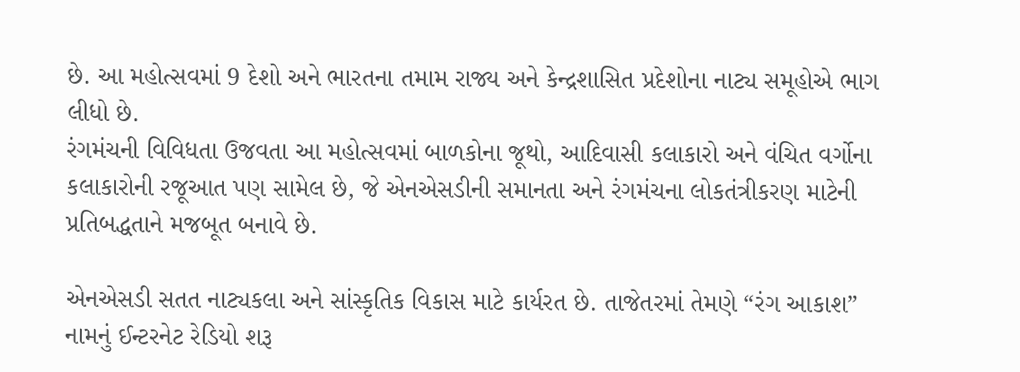છે. આ મહોત્સવમાં 9 દેશો અને ભારતના તમામ રાજ્ય અને કેન્દ્રશાસિત પ્રદેશોના નાટ્ય સમૂહોએ ભાગ લીધો છે.
રંગમંચની વિવિધતા ઉજવતા આ મહોત્સવમાં બાળકોના જૂથો, આદિવાસી કલાકારો અને વંચિત વર્ગોના કલાકારોની રજૂઆત પણ સામેલ છે, જે એનએસડીની સમાનતા અને રંગમંચના લોકતંત્રીકરણ માટેની પ્રતિબદ્ધતાને મજબૂત બનાવે છે.

એનએસડી સતત નાટ્યકલા અને સાંસ્કૃતિક વિકાસ માટે કાર્યરત છે. તાજેતરમાં તેમણે “રંગ આકાશ” નામનું ઈન્ટરનેટ રેડિયો શરૂ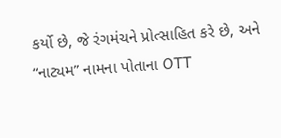કર્યો છે, જે રંગમંચને પ્રોત્સાહિત કરે છે, અને “નાટ્યમ” નામના પોતાના OTT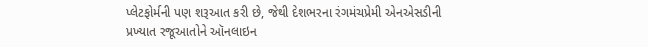પ્લેટફોર્મની પણ શરૂઆત કરી છે, જેથી દેશભરના રંગમંચપ્રેમી એનએસડીની પ્રખ્યાત રજૂઆતોને ઑનલાઇન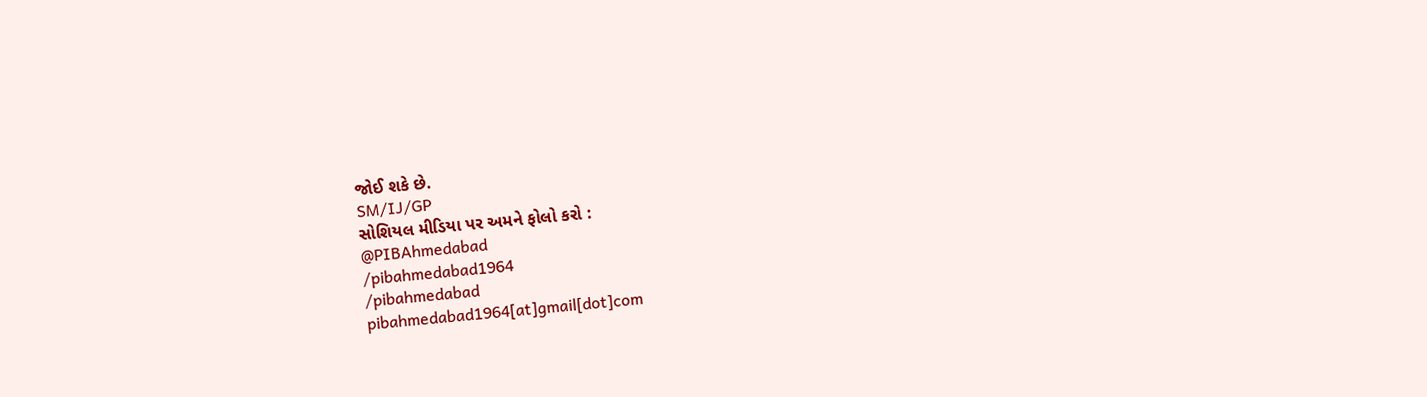જોઈ શકે છે.
SM/IJ/GP
સોશિયલ મીડિયા પર અમને ફોલો કરો :
@PIBAhmedabad
/pibahmedabad1964
/pibahmedabad
pibahmedabad1964[at]gmail[dot]com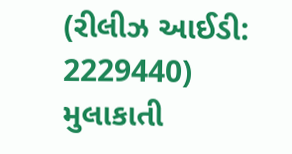(રીલીઝ આઈડી: 2229440)
મુલાકાતી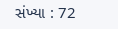સંખ્યા : 72